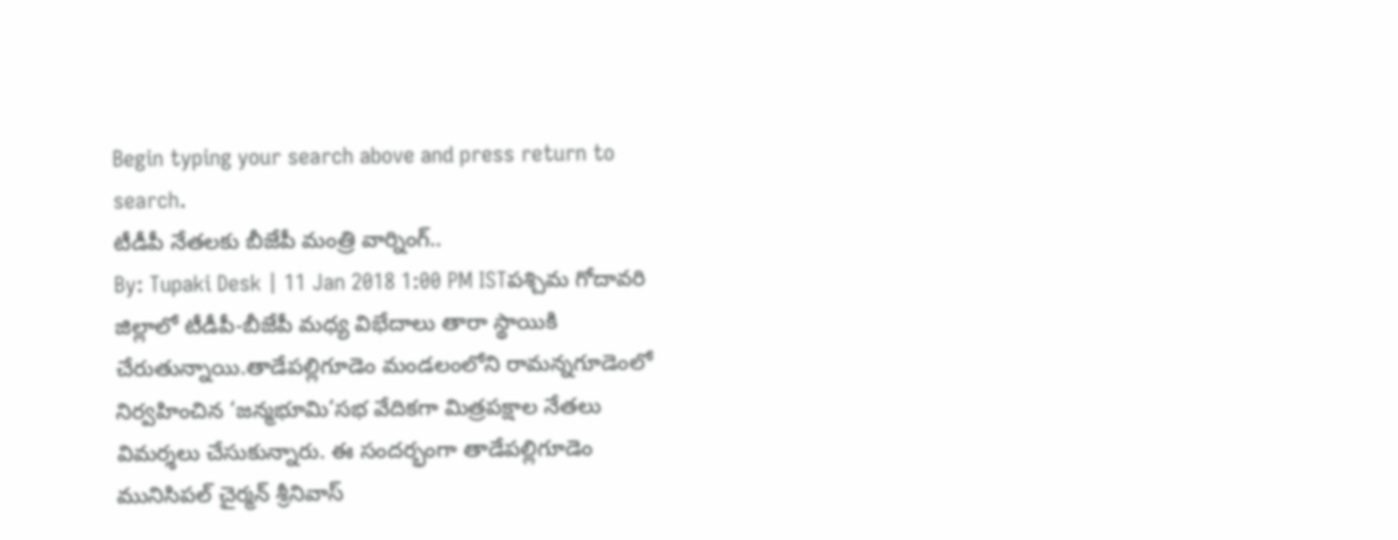Begin typing your search above and press return to search.
టీడీపీ నేతలకు బీజేపీ మంత్రి వార్నింగ్..
By: Tupaki Desk | 11 Jan 2018 1:00 PM ISTపశ్చిమ గోదావరి జిల్లాలో టీడీపీ-బీజేపీ మధ్య విభేదాలు తారా స్థాయికి చేరుతున్నాయి.తాడేపల్లిగూడెం మండలంలోని రామన్నగూడెంలో నిర్వహించిన ‘జన్మభూమి’సభ వేదికగా మిత్రపక్షాల నేతలు విమర్శలు చేసుకున్నారు. ఈ సందర్భంగా తాడేపల్లిగూడెం మునిసిపల్ చైర్మన్ శ్రీనివాస్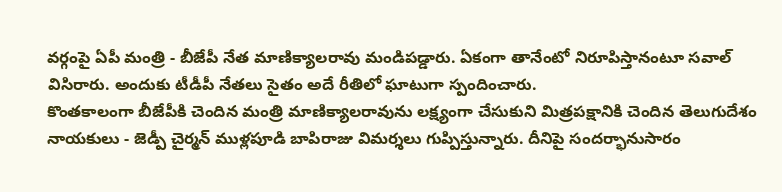వర్గంపై ఏపీ మంత్రి - బీజేపీ నేత మాణిక్యాలరావు మండిపడ్డారు. ఏకంగా తానేంటో నిరూపిస్తానంటూ సవాల్ విసిరారు. అందుకు టీడీపీ నేతలు సైతం అదే రీతిలో ఘాటుగా స్పందించారు.
కొంతకాలంగా బీజేపీకి చెందిన మంత్రి మాణిక్యాలరావును లక్ష్యంగా చేసుకుని మిత్రపక్షానికి చెందిన తెలుగుదేశం నాయకులు - జెడ్పీ చైర్మన్ ముళ్లపూడి బాపిరాజు విమర్శలు గుప్పిస్తున్నారు. దీనిపై సందర్భానుసారం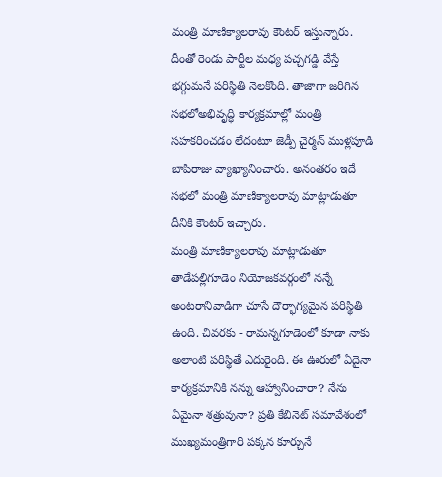మంత్రి మాణిక్యాలరావు కౌంటర్ ఇస్తున్నారు. దీంతో రెండు పార్టీల మధ్య పచ్చగడ్డి వేస్తే భగ్గుమనే పరిస్థితి నెలకొంది. తాజాగా జరిగిన సభలోఅభివృద్ధి కార్యక్రమాల్లో మంత్రి సహకరించడం లేదంటూ జెడ్పీ చైర్మన్ ముళ్లపూడి బాపిరాజు వ్యాఖ్యానించారు. అనంతరం ఇదే సభలో మంత్రి మాణిక్యాలరావు మాట్లాడుతూ దీనికి కౌంటర్ ఇచ్చారు.
మంత్రి మాణిక్యాలరావు మాట్లాడుతూ తాడేపల్లిగూడెం నియోజకవర్గంలో నన్నే అంటరానివాడిగా చూసే దౌర్భాగ్యమైన పరిస్థితి ఉంది. చివరకు - రామన్నగూడెంలో కూడా నాకు అలాంటి పరిస్థితే ఎదురైంది. ఈ ఊరులో ఏదైనా కార్యక్రమానికి నన్ను ఆహ్వానించారా? నేను ఏమైనా శత్రువునా? ప్రతి కేబినెట్ సమావేశంలో ముఖ్యమంత్రిగారి పక్కన కూర్చునే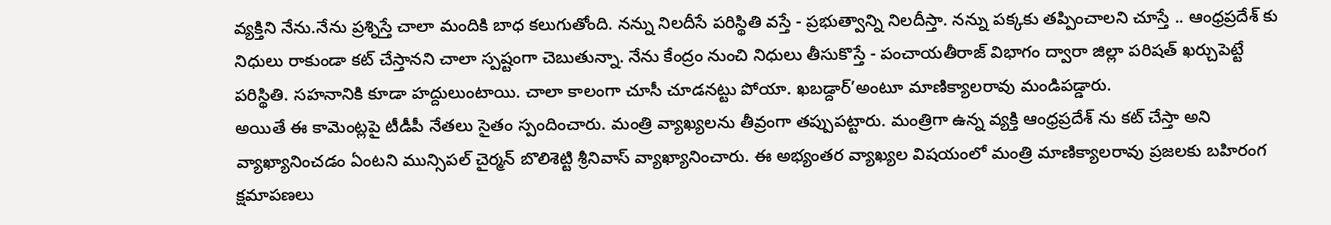వ్యక్తిని నేను.నేను ప్రశ్నిస్తే చాలా మందికి బాధ కలుగుతోంది. నన్ను నిలదీసే పరిస్థితి వస్తే - ప్రభుత్వాన్ని నిలదీస్తా. నన్ను పక్కకు తప్పించాలని చూస్తే .. ఆంధ్రప్రదేశ్ కు నిధులు రాకుండా కట్ చేస్తానని చాలా స్పష్టంగా చెబుతున్నా. నేను కేంద్రం నుంచి నిధులు తీసుకొస్తే - పంచాయతీరాజ్ విభాగం ద్వారా జిల్లా పరిషత్ ఖర్చుపెట్టే పరిస్థితి. సహనానికి కూడా హద్దులుంటాయి. చాలా కాలంగా చూసీ చూడనట్టు పోయా. ఖబడ్దార్’అంటూ మాణిక్యాలరావు మండిపడ్డారు.
అయితే ఈ కామెంట్లపై టీడీపీ నేతలు సైతం స్పందించారు. మంత్రి వ్యాఖ్యలను తీవ్రంగా తప్పుపట్టారు. మంత్రిగా ఉన్న వ్యక్తి ఆంధ్రప్రదేశ్ ను కట్ చేస్తా అని వ్యాఖ్యానించడం ఏంటని మున్సిపల్ చైర్మన్ బొలిశెట్టి శ్రీనివాస్ వ్యాఖ్యానించారు. ఈ అభ్యంతర వ్యాఖ్యల విషయంలో మంత్రి మాణిక్యాలరావు ప్రజలకు బహిరంగ క్షమాపణలు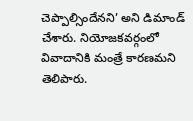చెప్పాల్సిందేనని’ అని డిమాండ్ చేశారు. నియోజకవర్గంలో వివాదానికి మంత్రే కారణమని తెలిపారు.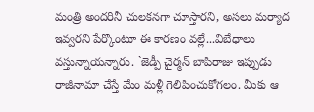మంత్రి అందరినీ చులకనగా చూస్తారని, అసలు మర్యాద ఇవ్వరని పేర్కొంటూ ఈ కారణం వల్లే...విబేధాలు వస్తున్నాయన్నారు. `జెడ్పీ చైర్మన్ బాపిరాజు ఇప్పుడు రాజీనామా చేస్తే మేం మళ్లీ గెలిపించుకోగలం. మీకు ఆ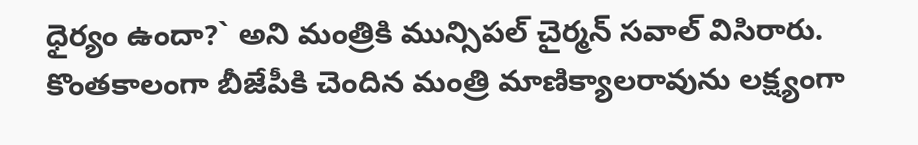ధైర్యం ఉందా?` అని మంత్రికి మున్సిపల్ చైర్మన్ సవాల్ విసిరారు.
కొంతకాలంగా బీజేపీకి చెందిన మంత్రి మాణిక్యాలరావును లక్ష్యంగా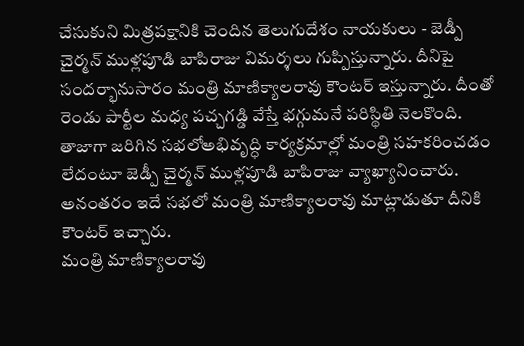చేసుకుని మిత్రపక్షానికి చెందిన తెలుగుదేశం నాయకులు - జెడ్పీ చైర్మన్ ముళ్లపూడి బాపిరాజు విమర్శలు గుప్పిస్తున్నారు. దీనిపై సందర్భానుసారం మంత్రి మాణిక్యాలరావు కౌంటర్ ఇస్తున్నారు. దీంతో రెండు పార్టీల మధ్య పచ్చగడ్డి వేస్తే భగ్గుమనే పరిస్థితి నెలకొంది. తాజాగా జరిగిన సభలోఅభివృద్ధి కార్యక్రమాల్లో మంత్రి సహకరించడం లేదంటూ జెడ్పీ చైర్మన్ ముళ్లపూడి బాపిరాజు వ్యాఖ్యానించారు. అనంతరం ఇదే సభలో మంత్రి మాణిక్యాలరావు మాట్లాడుతూ దీనికి కౌంటర్ ఇచ్చారు.
మంత్రి మాణిక్యాలరావు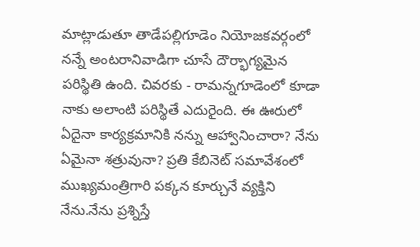మాట్లాడుతూ తాడేపల్లిగూడెం నియోజకవర్గంలో నన్నే అంటరానివాడిగా చూసే దౌర్భాగ్యమైన పరిస్థితి ఉంది. చివరకు - రామన్నగూడెంలో కూడా నాకు అలాంటి పరిస్థితే ఎదురైంది. ఈ ఊరులో ఏదైనా కార్యక్రమానికి నన్ను ఆహ్వానించారా? నేను ఏమైనా శత్రువునా? ప్రతి కేబినెట్ సమావేశంలో ముఖ్యమంత్రిగారి పక్కన కూర్చునే వ్యక్తిని నేను.నేను ప్రశ్నిస్తే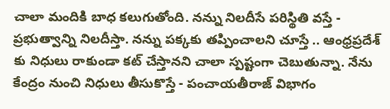చాలా మందికి బాధ కలుగుతోంది. నన్ను నిలదీసే పరిస్థితి వస్తే - ప్రభుత్వాన్ని నిలదీస్తా. నన్ను పక్కకు తప్పించాలని చూస్తే .. ఆంధ్రప్రదేశ్ కు నిధులు రాకుండా కట్ చేస్తానని చాలా స్పష్టంగా చెబుతున్నా. నేను కేంద్రం నుంచి నిధులు తీసుకొస్తే - పంచాయతీరాజ్ విభాగం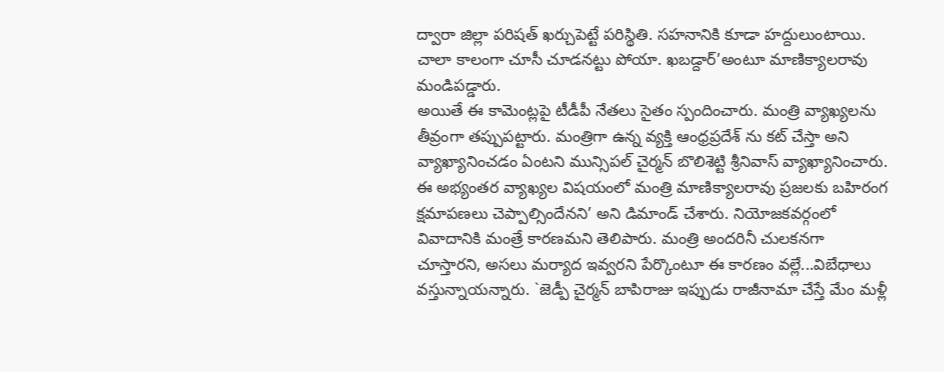ద్వారా జిల్లా పరిషత్ ఖర్చుపెట్టే పరిస్థితి. సహనానికి కూడా హద్దులుంటాయి. చాలా కాలంగా చూసీ చూడనట్టు పోయా. ఖబడ్దార్’అంటూ మాణిక్యాలరావు మండిపడ్డారు.
అయితే ఈ కామెంట్లపై టీడీపీ నేతలు సైతం స్పందించారు. మంత్రి వ్యాఖ్యలను తీవ్రంగా తప్పుపట్టారు. మంత్రిగా ఉన్న వ్యక్తి ఆంధ్రప్రదేశ్ ను కట్ చేస్తా అని వ్యాఖ్యానించడం ఏంటని మున్సిపల్ చైర్మన్ బొలిశెట్టి శ్రీనివాస్ వ్యాఖ్యానించారు. ఈ అభ్యంతర వ్యాఖ్యల విషయంలో మంత్రి మాణిక్యాలరావు ప్రజలకు బహిరంగ క్షమాపణలు చెప్పాల్సిందేనని’ అని డిమాండ్ చేశారు. నియోజకవర్గంలో వివాదానికి మంత్రే కారణమని తెలిపారు. మంత్రి అందరినీ చులకనగా చూస్తారని, అసలు మర్యాద ఇవ్వరని పేర్కొంటూ ఈ కారణం వల్లే...విబేధాలు వస్తున్నాయన్నారు. `జెడ్పీ చైర్మన్ బాపిరాజు ఇప్పుడు రాజీనామా చేస్తే మేం మళ్లీ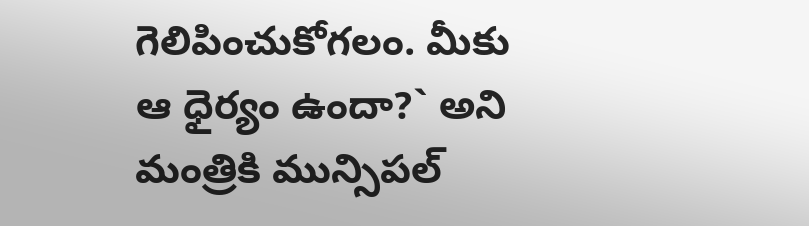గెలిపించుకోగలం. మీకు ఆ ధైర్యం ఉందా?` అని మంత్రికి మున్సిపల్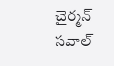చైర్మన్ సవాల్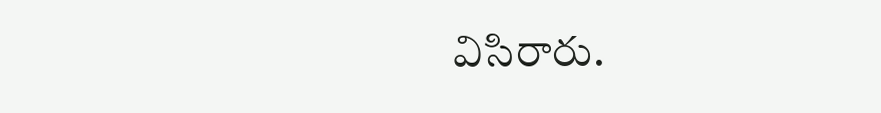విసిరారు.